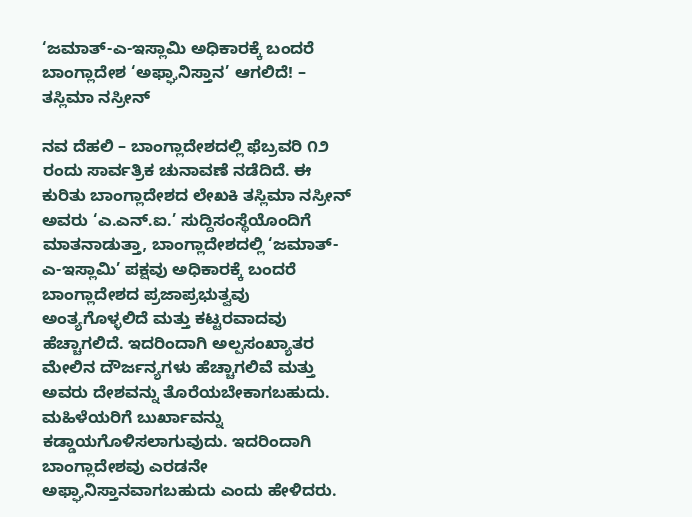‘ಜಮಾತ್-ಎ-ಇಸ್ಲಾಮಿ ಅಧಿಕಾರಕ್ಕೆ ಬಂದರೆ ಬಾಂಗ್ಲಾದೇಶ ‘ಅಫ್ಘಾನಿಸ್ತಾನ’ ಆಗಲಿದೆ! – ತಸ್ಲಿಮಾ ನಸ್ರೀನ್

ನವ ದೆಹಲಿ – ಬಾಂಗ್ಲಾದೇಶದಲ್ಲಿ ಫೆಬ್ರವರಿ ೧೨ ರಂದು ಸಾರ್ವತ್ರಿಕ ಚುನಾವಣೆ ನಡೆದಿದೆ. ಈ ಕುರಿತು ಬಾಂಗ್ಲಾದೇಶದ ಲೇಖಕಿ ತಸ್ಲಿಮಾ ನಸ್ರೀನ್ ಅವರು ‘ಎ.ಎನ್.ಐ.’ ಸುದ್ದಿಸಂಸ್ಥೆಯೊಂದಿಗೆ ಮಾತನಾಡುತ್ತಾ, ಬಾಂಗ್ಲಾದೇಶದಲ್ಲಿ ‘ಜಮಾತ್-ಎ-ಇಸ್ಲಾಮಿ’ ಪಕ್ಷವು ಅಧಿಕಾರಕ್ಕೆ ಬಂದರೆ ಬಾಂಗ್ಲಾದೇಶದ ಪ್ರಜಾಪ್ರಭುತ್ವವು ಅಂತ್ಯಗೊಳ್ಳಲಿದೆ ಮತ್ತು ಕಟ್ಟರವಾದವು ಹೆಚ್ಚಾಗಲಿದೆ. ಇದರಿಂದಾಗಿ ಅಲ್ಪಸಂಖ್ಯಾತರ ಮೇಲಿನ ದೌರ್ಜನ್ಯಗಳು ಹೆಚ್ಚಾಗಲಿವೆ ಮತ್ತು ಅವರು ದೇಶವನ್ನು ತೊರೆಯಬೇಕಾಗಬಹುದು. ಮಹಿಳೆಯರಿಗೆ ಬುರ್ಖಾವನ್ನು ಕಡ್ಡಾಯಗೊಳಿಸಲಾಗುವುದು. ಇದರಿಂದಾಗಿ ಬಾಂಗ್ಲಾದೇಶವು ಎರಡನೇ ಅಫ್ಘಾನಿಸ್ತಾನವಾಗಬಹುದು ಎಂದು ಹೇಳಿದರು.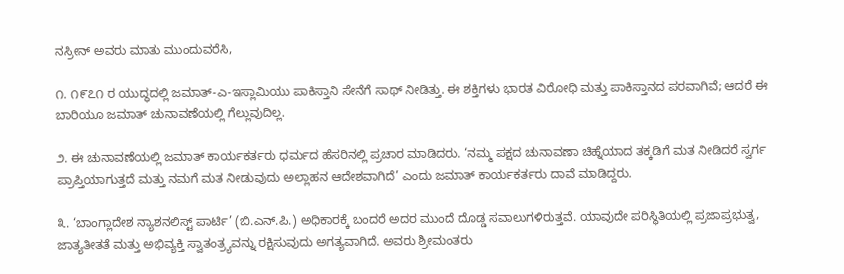ನಸ್ರೀನ್ ಅವರು ಮಾತು ಮುಂದುವರೆಸಿ,

೧. ೧೯೭೧ ರ ಯುದ್ಧದಲ್ಲಿ ಜಮಾತ್-ಎ-ಇಸ್ಲಾಮಿಯು ಪಾಕಿಸ್ತಾನಿ ಸೇನೆಗೆ ಸಾಥ್ ನೀಡಿತ್ತು. ಈ ಶಕ್ತಿಗಳು ಭಾರತ ವಿರೋಧಿ ಮತ್ತು ಪಾಕಿಸ್ತಾನದ ಪರವಾಗಿವೆ; ಆದರೆ ಈ ಬಾರಿಯೂ ಜಮಾತ್ ಚುನಾವಣೆಯಲ್ಲಿ ಗೆಲ್ಲುವುದಿಲ್ಲ.

೨. ಈ ಚುನಾವಣೆಯಲ್ಲಿ ಜಮಾತ್ ಕಾರ್ಯಕರ್ತರು ಧರ್ಮದ ಹೆಸರಿನಲ್ಲಿ ಪ್ರಚಾರ ಮಾಡಿದರು. ‘ನಮ್ಮ ಪಕ್ಷದ ಚುನಾವಣಾ ಚಿಹ್ನೆಯಾದ ತಕ್ಕಡಿಗೆ ಮತ ನೀಡಿದರೆ ಸ್ವರ್ಗ ಪ್ರಾಪ್ತಿಯಾಗುತ್ತದೆ ಮತ್ತು ನಮಗೆ ಮತ ನೀಡುವುದು ಅಲ್ಲಾಹನ ಆದೇಶವಾಗಿದೆ’ ಎಂದು ಜಮಾತ್ ಕಾರ್ಯಕರ್ತರು ದಾವೆ ಮಾಡಿದ್ದರು.

೩. ‘ಬಾಂಗ್ಲಾದೇಶ ನ್ಯಾಶನಲಿಸ್ಟ್ ಪಾರ್ಟಿ’ (ಬಿ.ಎನ್.ಪಿ.) ಅಧಿಕಾರಕ್ಕೆ ಬಂದರೆ ಅದರ ಮುಂದೆ ದೊಡ್ಡ ಸವಾಲುಗಳಿರುತ್ತವೆ. ಯಾವುದೇ ಪರಿಸ್ಥಿತಿಯಲ್ಲಿ ಪ್ರಜಾಪ್ರಭುತ್ವ, ಜಾತ್ಯತೀತತೆ ಮತ್ತು ಅಭಿವ್ಯಕ್ತಿ ಸ್ವಾತಂತ್ರ್ಯವನ್ನು ರಕ್ಷಿಸುವುದು ಅಗತ್ಯವಾಗಿದೆ. ಅವರು ಶ್ರೀಮಂತರು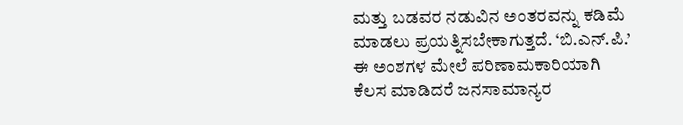ಮತ್ತು ಬಡವರ ನಡುವಿನ ಅಂತರವನ್ನು ಕಡಿಮೆ ಮಾಡಲು ಪ್ರಯತ್ನಿಸಬೇಕಾಗುತ್ತದೆ. ‘ಬಿ.ಎನ್.ಪಿ.’ ಈ ಅಂಶಗಳ ಮೇಲೆ ಪರಿಣಾಮಕಾರಿಯಾಗಿ ಕೆಲಸ ಮಾಡಿದರೆ ಜನಸಾಮಾನ್ಯರ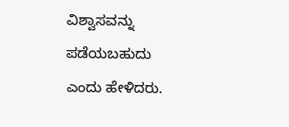ವಿಶ್ವಾಸವನ್ನು ಪಡೆಯಬಹುದು ಎಂದು ಹೇಳಿದರು.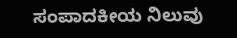ಸಂಪಾದಕೀಯ ನಿಲುವು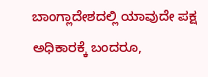ಬಾಂಗ್ಲಾದೇಶದಲ್ಲಿ ಯಾವುದೇ ಪಕ್ಷ ಅಧಿಕಾರಕ್ಕೆ ಬಂದರೂ,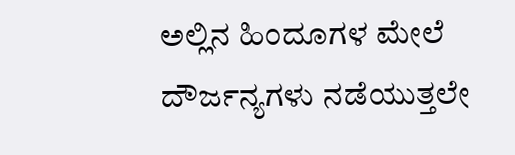ಅಲ್ಲಿನ ಹಿಂದೂಗಳ ಮೇಲೆ ದೌರ್ಜನ್ಯಗಳು ನಡೆಯುತ್ತಲೇ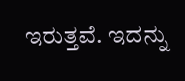ಇರುತ್ತವೆ. ಇದನ್ನು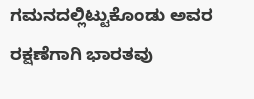ಗಮನದಲ್ಲಿಟ್ಟುಕೊಂಡು ಅವರ ರಕ್ಷಣೆಗಾಗಿ ಭಾರತವು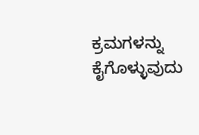ಕ್ರಮಗಳನ್ನು ಕೈಗೊಳ್ಳುವುದು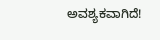ಅವಶ್ಯಕವಾಗಿದೆ!